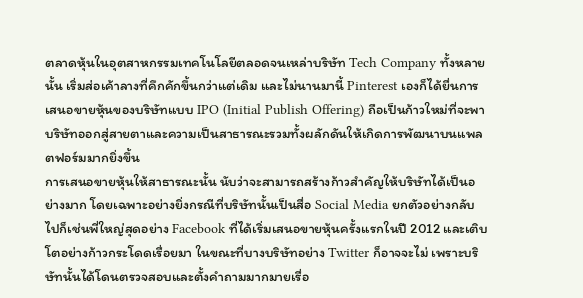ตลาดหุ้นในอุตสาหกรรมเทคโนโลยีตลอดจนเหล่าบริษัท Tech Company ทั้งหลายนั้น เริ่มส่อเค้าลางที่คึกคักขึ้นกว่าแต่เดิม และไม่นานมานี้ Pinterest เองก็ได้ยื่นการเสนอขายหุ้นของบริษัทแบบ IPO (Initial Publish Offering) ถือเป็นก้าวใหม่ที่จะพาบริษัทออกสู่สายตาและความเป็นสาธารณะรวมทั้งผลักดันให้เกิดการพัฒนาบนแพลตฟอร์มมากยิ่งขึ้น
การเสนอขายหุ้นให้สาธารณะนั้น นับว่าจะสามารถสร้างก้าวสำคัญให้บริษัทได้เป็นอย่างมาก โดยเฉพาะอย่างยิ่งกรณีที่บริษัทนั้นเป็นสื่อ Social Media ยกตัวอย่างกลับไปก็เช่นพี่ใหญ่สุดอย่าง Facebook ที่ได้เริ่มเสนอขายหุ้นครั้งแรกในปี 2012 และเติบโตอย่างก้าวกระโดดเรื่อยมา ในขณะที่บางบริษัทอย่าง Twitter ก็อาจจะไม่ เพราะบริษัทนั้นได้โดนตรวจสอบและตั้งคำถามมากมายเรื่อ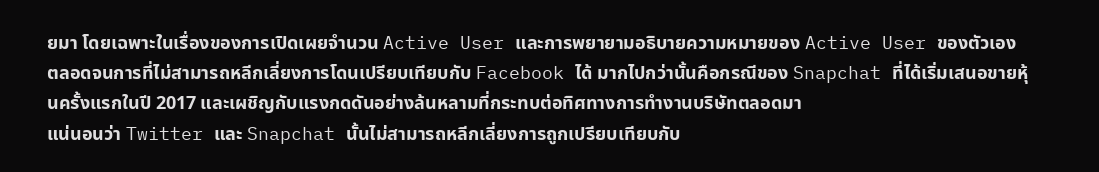ยมา โดยเฉพาะในเรื่องของการเปิดเผยจำนวน Active User และการพยายามอธิบายความหมายของ Active User ของตัวเอง ตลอดจนการที่ไม่สามารถหลีกเลี่ยงการโดนเปรียบเทียบกับ Facebook ได้ มากไปกว่านั้นคือกรณีของ Snapchat ที่ได้เริ่มเสนอขายหุ้นครั้งแรกในปี 2017 และเผชิญกับแรงกดดันอย่างล้นหลามที่กระทบต่อทิศทางการทำงานบริษัทตลอดมา
แน่นอนว่า Twitter และ Snapchat นั้นไม่สามารถหลีกเลี่ยงการถูกเปรียบเทียบกับ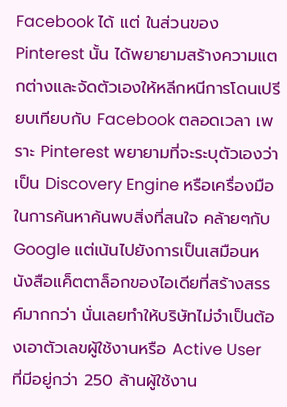Facebook ได้ แต่ ในส่วนของ Pinterest นั้น ได้พยายามสร้างความแตกต่างและจัดตัวเองให้หลีกหนีการโดนเปรียบเทียบกับ Facebook ตลอดเวลา เพราะ Pinterest พยายามที่จะระบุตัวเองว่าเป็น Discovery Engine หรือเครื่องมือในการค้นหาค้นพบสิ่งที่สนใจ คล้ายๆกับ Google แต่เน้นไปยังการเป็นเสมือนหนังสือแค็ตตาล็อกของไอเดียที่สร้างสรรค์มากกว่า นั่นเลยทำให้บริษัทไม่จำเป็นต้องเอาตัวเลขผู้ใช้งานหรือ Active User ที่มีอยู่กว่า 250 ล้านผู้ใช้งาน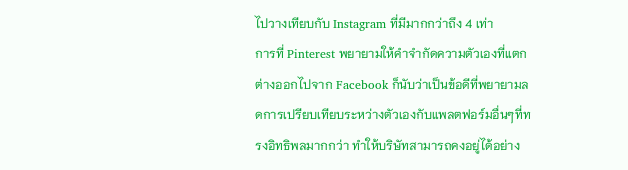ไปวางเทียบกับ Instagram ที่มีมากกว่าถึง 4 เท่า
การที่ Pinterest พยายามให้คำจำกัดความตัวเองที่แตกต่างออกไปจาก Facebook ก็นับว่าเป็นข้อดีที่พยายามลดการเปรียบเทียบระหว่างตัวเองกับแพลตฟอร์มอื่นๆที่ทรงอิทธิพลมากกว่า ทำให้บริษัทสามารถคงอยู่ได้อย่าง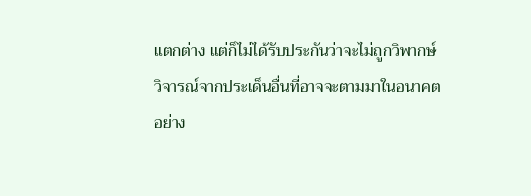แตกต่าง แต่ก็ไม่ได้รับประกันว่าจะไม่ถูกวิพากษ์วิจารณ์จากประเด็นอื่นที่อาจจะตามมาในอนาคต
อย่าง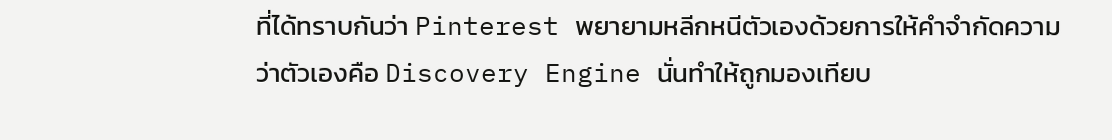ที่ได้ทราบกันว่า Pinterest พยายามหลีกหนีตัวเองด้วยการให้คำจำกัดความว่าตัวเองคือ Discovery Engine นั่นทำให้ถูกมองเทียบ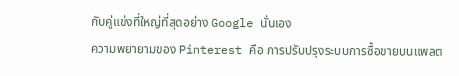กับคู่แข่งที่ใหญ่ที่สุดอย่าง Google นั่นเอง
ความพยายามของ Pinterest คือ การปรับปรุงระบบการซื้อขายบนแพลต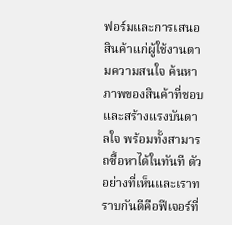ฟอร์มและการเสนอสินค้าแก่ผู้ใช้งานตามความสนใจ ค้นหาภาพของสินค้าที่ชอบและสร้างแรงบันดาลใจ พร้อมทั้งสามารถซื้อหาได้ในทันที ตัวอย่างที่เห็นและเราทราบกันดีคือฟีเจอร์ที่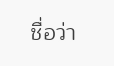ชื่อว่า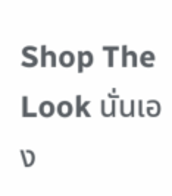Shop The Look นั่นเอง